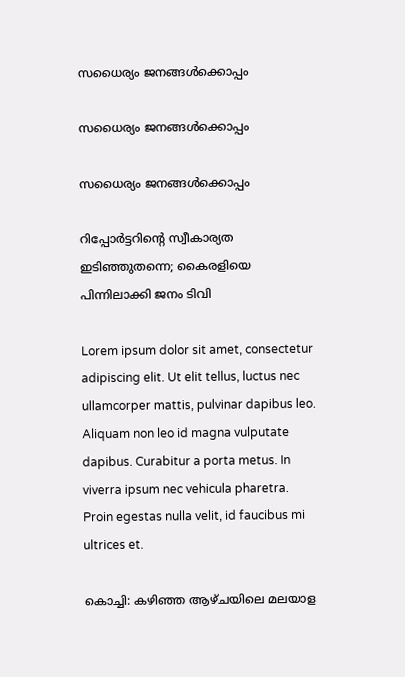സധൈര്യം ജനങ്ങൾക്കൊപ്പം

സധൈര്യം ജനങ്ങൾക്കൊപ്പം

സധൈര്യം ജനങ്ങൾക്കൊപ്പം

റിപ്പോർട്ടറിന്റെ സ്വീകാര്യത ഇടിഞ്ഞുതന്നെ; കൈരളിയെ പിന്നിലാക്കി ജനം ടിവി

Lorem ipsum dolor sit amet, consectetur adipiscing elit. Ut elit tellus, luctus nec ullamcorper mattis, pulvinar dapibus leo. Aliquam non leo id magna vulputate dapibus. Curabitur a porta metus. In viverra ipsum nec vehicula pharetra. Proin egestas nulla velit, id faucibus mi ultrices et.

കൊച്ചി: കഴിഞ്ഞ ആഴ്ചയിലെ മലയാള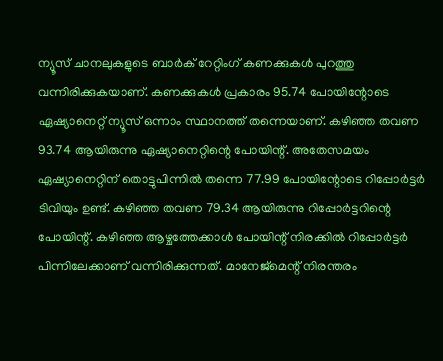ന്യൂസ് ചാനലുകളുടെ ബാർക് റേറ്റിംഗ് കണക്കുകൾ പുറത്തു വന്നിരിക്കുകയാണ്. കണക്കുകൾ പ്രകാരം 95.74 പോയിന്റോടെ ഏഷ്യാനെറ്റ് ന്യൂസ് ഒന്നാം സ്ഥാനത്ത് തന്നെയാണ്. കഴിഞ്ഞ തവണ 93.74 ആയിരുന്നു ഏഷ്യാനെറ്റിന്റെ പോയിന്റ്. അതേസമയം ഏഷ്യാനെറ്റിന് തൊട്ടുപിന്നിൽ തന്നെ 77.99 പോയിന്റോടെ റിപ്പോർട്ടർ ടിവിയും ഉണ്ട്. കഴിഞ്ഞ തവണ 79.34 ആയിരുന്നു റിപ്പോർട്ടറിന്റെ പോയിന്റ്. കഴിഞ്ഞ ആഴ്ചത്തേക്കാൾ പോയിന്റ് നിരക്കിൽ റിപ്പോർട്ടർ പിന്നിലേക്കാണ് വന്നിരിക്കുന്നത്. മാനേജ്‌മെന്റ് നിരന്തരം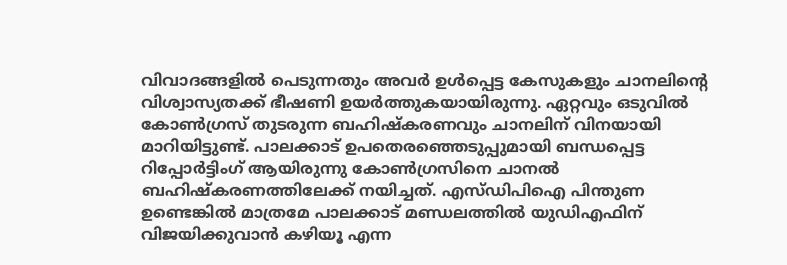വിവാദങ്ങളില്‍ പെടുന്നതും അവര്‍ ഉള്‍പ്പെട്ട കേസുകളും ചാനലിന്റെ വിശ്വാസ്യതക്ക് ഭീഷണി ഉയര്‍ത്തുകയായിരുന്നു. ഏറ്റവും ഒടുവിൽ കോൺഗ്രസ് തുടരുന്ന ബഹിഷ്കരണവും ചാനലിന് വിനയായി മാറിയിട്ടുണ്ട്. പാലക്കാട് ഉപതെരഞ്ഞെടുപ്പുമായി ബന്ധപ്പെട്ട റിപ്പോർട്ടിംഗ് ആയിരുന്നു കോൺഗ്രസിനെ ചാനൽ ബഹിഷ്കരണത്തിലേക്ക് നയിച്ചത്. എസ്ഡിപിഐ പിന്തുണ ഉണ്ടെങ്കിൽ മാത്രമേ പാലക്കാട് മണ്ഡലത്തിൽ യുഡിഎഫിന് വിജയിക്കുവാൻ കഴിയൂ എന്ന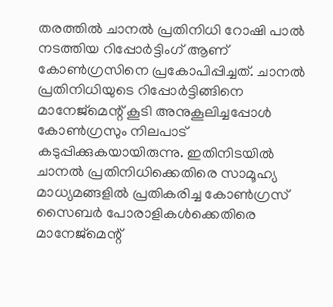തരത്തിൽ ചാനൽ പ്രതിനിധി റോഷി പാൽ നടത്തിയ റിപ്പോർട്ടിംഗ് ആണ് കോൺഗ്രസിനെ പ്രകോപിപ്പിച്ചത്. ചാനൽ പ്രതിനിധിയുടെ റിപ്പോർട്ടിങ്ങിനെ മാനേജ്മെന്റ് കൂടി അനുകൂലിച്ചപ്പോൾ കോൺഗ്രസും നിലപാട് കടുപ്പിക്കുകയായിരുന്നു. ഇതിനിടയിൽ ചാനൽ പ്രതിനിധിക്കെതിരെ സാമൂഹ്യ മാധ്യമങ്ങളിൽ പ്രതികരിച്ച കോൺഗ്രസ് സൈബർ പോരാളികൾക്കെതിരെ മാനേജ്മെന്റ്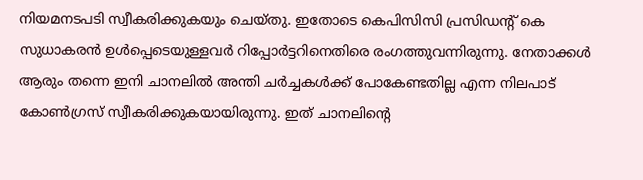നിയമനടപടി സ്വീകരിക്കുകയും ചെയ്തു. ഇതോടെ കെപിസിസി പ്രസിഡന്റ് കെ സുധാകരൻ ഉൾപ്പെടെയുള്ളവർ റിപ്പോർട്ടറിനെതിരെ രംഗത്തുവന്നിരുന്നു. നേതാക്കൾ ആരും തന്നെ ഇനി ചാനലിൽ അന്തി ചർച്ചകൾക്ക് പോകേണ്ടതില്ല എന്ന നിലപാട് കോൺഗ്രസ് സ്വീകരിക്കുകയായിരുന്നു. ഇത് ചാനലിന്റെ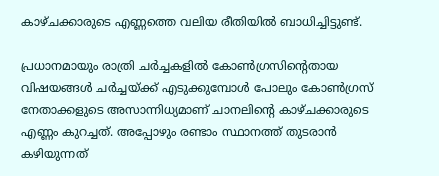കാഴ്ചക്കാരുടെ എണ്ണത്തെ വലിയ രീതിയിൽ ബാധിച്ചിട്ടുണ്ട്.

പ്രധാനമായും രാത്രി ചർച്ചകളിൽ കോൺഗ്രസിന്റെതായ വിഷയങ്ങൾ ചർച്ചയ്ക്ക് എടുക്കുമ്പോൾ പോലും കോൺഗ്രസ് നേതാക്കളുടെ അസാന്നിധ്യമാണ് ചാനലിന്റെ കാഴ്ചക്കാരുടെ എണ്ണം കുറച്ചത്. അപ്പോഴും രണ്ടാം സ്ഥാനത്ത് തുടരാൻ കഴിയുന്നത്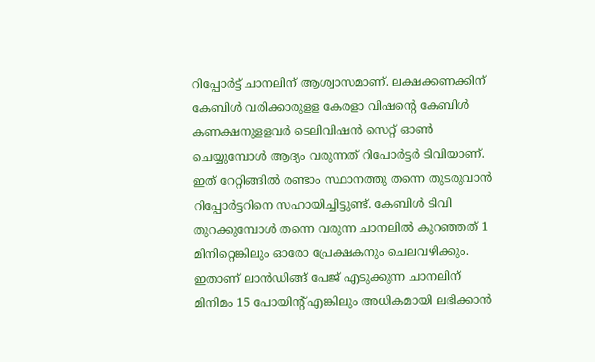റിപ്പോർട്ട് ചാനലിന് ആശ്വാസമാണ്. ലക്ഷക്കണക്കിന് കേബിള്‍ വരിക്കാരുളള കേരളാ വിഷന്റെ കേബിള്‍ കണക്ഷനുളളവര്‍ ടെലിവിഷന്‍ സെറ്റ് ഓണ്‍ ചെയ്യുമ്പോള്‍ ആദ്യം വരുന്നത് റിപോര്‍ട്ടര്‍ ടിവിയാണ്. ഇത് റേറ്റിങ്ങിൽ രണ്ടാം സ്ഥാനത്തു തന്നെ തുടരുവാൻ റിപ്പോർട്ടറിനെ സഹായിച്ചിട്ടുണ്ട്. കേബിള്‍ ടിവി തുറക്കുമ്പോള്‍ തന്നെ വരുന്ന ചാനലില്‍ കുറഞ്ഞത് 1 മിനിറ്റെങ്കിലും ഓരോ പ്രേക്ഷകനും ചെലവഴിക്കും. ഇതാണ് ലാന്‍ഡിങ്ങ് പേജ് എടുക്കുന്ന ചാനലിന് മിനിമം 15 പോയിന്റ് എങ്കിലും അധികമായി ലഭിക്കാന്‍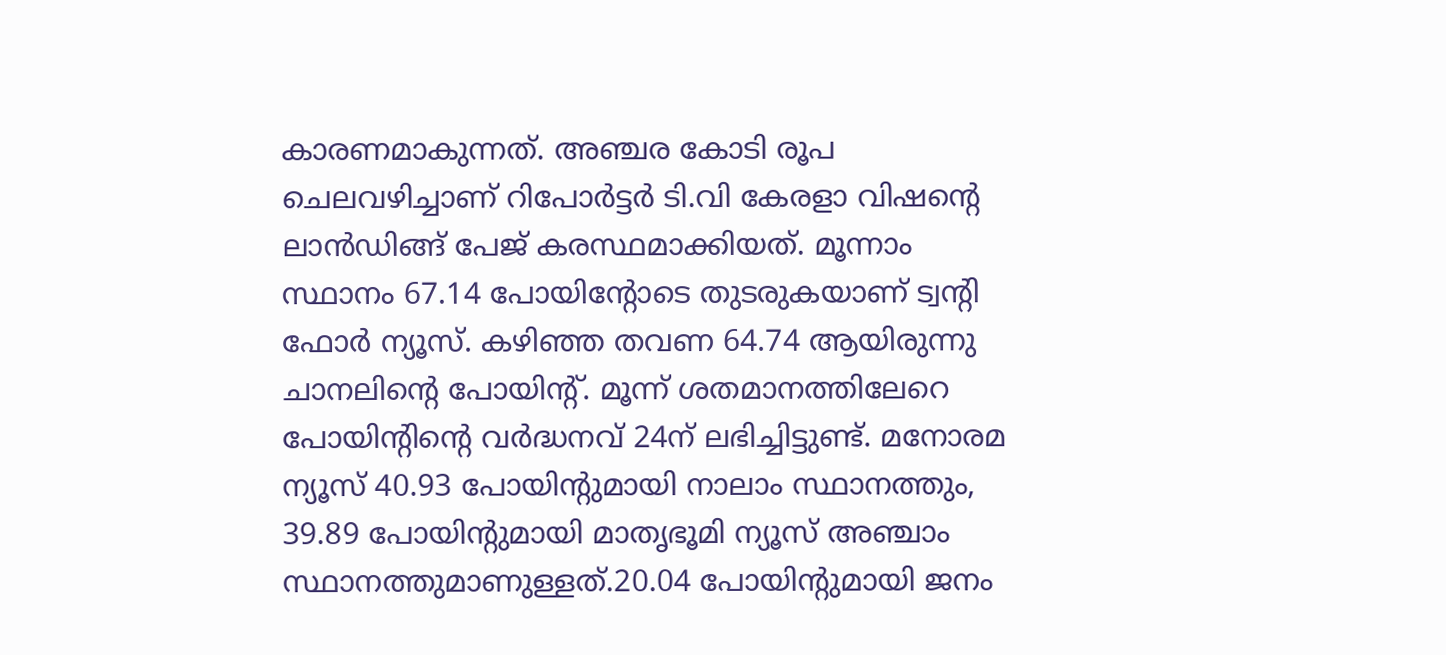കാരണമാകുന്നത്. അഞ്ചര കോടി രൂപ ചെലവഴിച്ചാണ് റിപോര്‍ട്ടര്‍ ടി.വി കേരളാ വിഷന്റെ ലാന്‍ഡിങ്ങ് പേജ് കരസ്ഥമാക്കിയത്. മൂന്നാം സ്ഥാനം 67.14 പോയിന്റോടെ തുടരുകയാണ് ട്വന്റി ഫോർ ന്യൂസ്. കഴിഞ്ഞ തവണ 64.74 ആയിരുന്നു ചാനലിന്റെ പോയിന്റ്. മൂന്ന് ശതമാനത്തിലേറെ പോയിന്റിന്റെ വർദ്ധനവ് 24ന് ലഭിച്ചിട്ടുണ്ട്. മനോരമ ന്യൂസ് 40.93 പോയിന്റുമായി നാലാം സ്ഥാനത്തും, 39.89 പോയിന്റുമായി മാതൃഭൂമി ന്യൂസ് അഞ്ചാം സ്ഥാനത്തുമാണുള്ളത്.20.04 പോയിന്റുമായി ജനം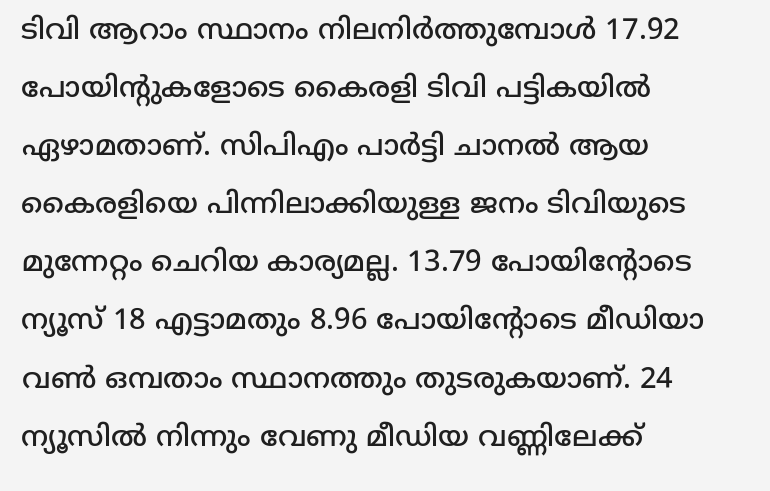ടിവി ആറാം സ്ഥാനം നിലനിർത്തുമ്പോൾ 17.92 പോയിന്റുകളോടെ കൈരളി ടിവി പട്ടികയിൽ ഏഴാമതാണ്. സിപിഎം പാർട്ടി ചാനൽ ആയ കൈരളിയെ പിന്നിലാക്കിയുള്ള ജനം ടിവിയുടെ മുന്നേറ്റം ചെറിയ കാര്യമല്ല. 13.79 പോയിന്റോടെ ന്യൂസ് 18 എട്ടാമതും 8.96 പോയിന്റോടെ മീഡിയാ വൺ ഒമ്പതാം സ്ഥാനത്തും തുടരുകയാണ്. 24 ന്യൂസിൽ നിന്നും വേണു മീഡിയ വണ്ണിലേക്ക്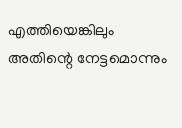എത്തിയെങ്കിലും അതിന്റെ നേട്ടമൊന്നും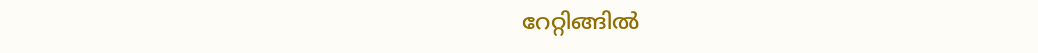റേറ്റിങ്ങിൽ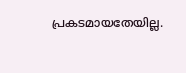പ്രകടമായതേയില്ല.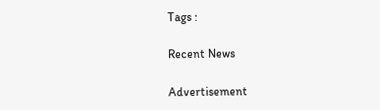Tags :

Recent News

Advertisement